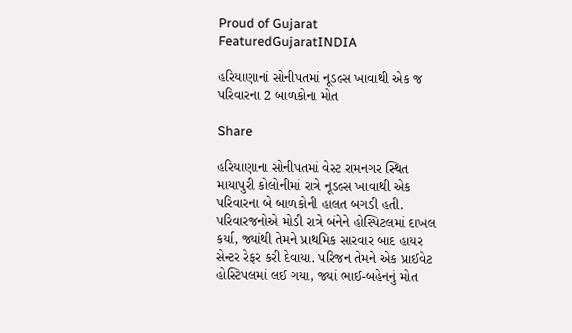Proud of Gujarat
FeaturedGujaratINDIA

હરિયાણાનાં સોનીપતમાં નૂડલ્સ ખાવાથી એક જ પરિવારના 2 બાળકોના મોત

Share

હરિયાણાના સોનીપતમાં વેસ્ટ રામનગર સ્થિત માયાપુરી કોલોનીમાં રાત્રે નૂડલ્સ ખાવાથી એક પરિવારના બે બાળકોની હાલત બગડી હતી. પરિવારજનોએ મોડી રાત્રે બંનેને હોસ્પિટલમાં દાખલ કર્યા, જ્યાંથી તેમને પ્રાથમિક સારવાર બાદ હાયર સેન્ટર રેફર કરી દેવાયા. પરિજન તેમને એક પ્રાઈવેટ હોસ્ટિપલમાં લઈ ગયા, જ્યાં ભાઈ-બહેનનું મોત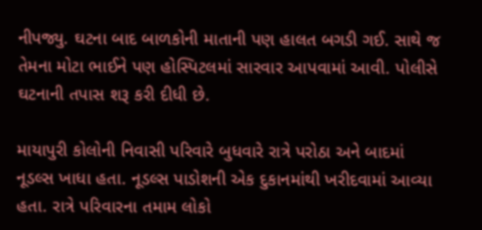નીપજ્યુ. ઘટના બાદ બાળકોની માતાની પણ હાલત બગડી ગઈ. સાથે જ તેમના મોટા ભાઈને પણ હોસ્પિટલમાં સારવાર આપવામાં આવી. પોલીસે ઘટનાની તપાસ શરૂ કરી દીધી છે.

માયાપુરી કોલોની નિવાસી પરિવારે બુધવારે રાત્રે પરોઠા અને બાદમાં નૂડલ્સ ખાધા હતા. નૂડલ્સ પાડોશની એક દુકાનમાંથી ખરીદવામાં આવ્યા હતા. રાત્રે પરિવારના તમામ લોકો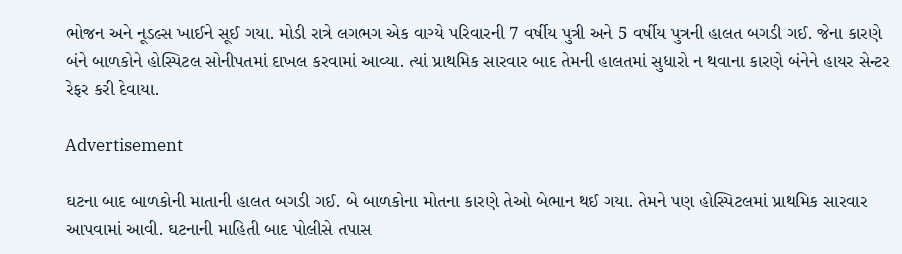ભોજન અને નૂડલ્સ ખાઈને સૂઈ ગયા. મોડી રાત્રે લગભગ એક વાગ્યે પરિવારની 7 વર્ષીય પુત્રી અને 5 વર્ષીય પુત્રની હાલત બગડી ગઈ. જેના કારણે બંને બાળકોને હોસ્પિટલ સોનીપતમાં દાખલ કરવામાં આવ્યા. ત્યાં પ્રાથમિક સારવાર બાદ તેમની હાલતમાં સુધારો ન થવાના કારણે બંનેને હાયર સેન્ટર રેફર કરી દેવાયા.

Advertisement

ઘટના બાદ બાળકોની માતાની હાલત બગડી ગઈ. બે બાળકોના મોતના કારણે તેઓ બેભાન થઈ ગયા. તેમને પણ હોસ્પિટલમાં પ્રાથમિક સારવાર આપવામાં આવી. ઘટનાની માહિતી બાદ પોલીસે તપાસ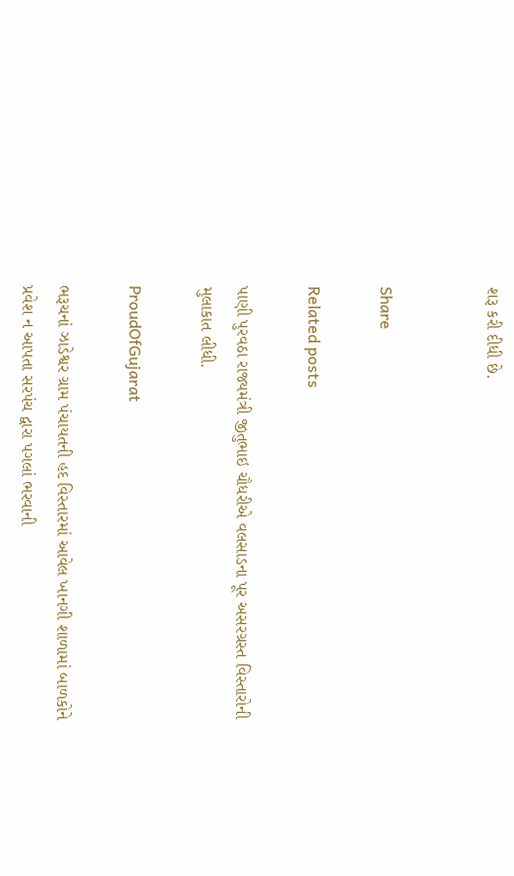શરૂ કરી દીધી છે.


Share

Related posts

પાણી પુરવઠા રાજ્યમંત્રી જીતુભાઇ ચૌધરીએ વલસાડના પૂર અસરગ્રસ્ત વિસ્તારોની મુલાકાત લીધી.

ProudOfGujarat

ભરૂચનાં ઝાડેશ્વર ગ્રામ પંચાયતની હદ વિસ્તારમાં આવેલ ખાનગી શાળામાં બાળકોને પ્રવેશ ન આપતા સરપંચ દ્વારા પગલાં ભરવાની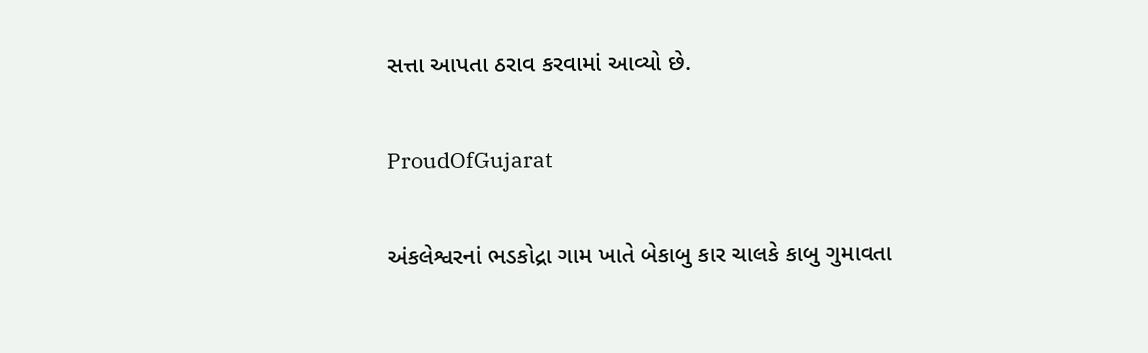સત્તા આપતા ઠરાવ કરવામાં આવ્યો છે.

ProudOfGujarat

અંકલેશ્વરનાં ભડકોદ્રા ગામ ખાતે બેકાબુ કાર ચાલકે કાબુ ગુમાવતા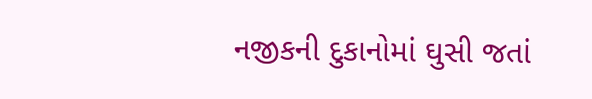નજીકની દુકાનોમાં ઘુસી જતાં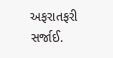અફરાતફરી સર્જાઈ.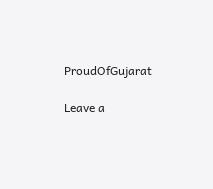ProudOfGujarat

Leave a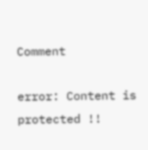Comment

error: Content is protected !!